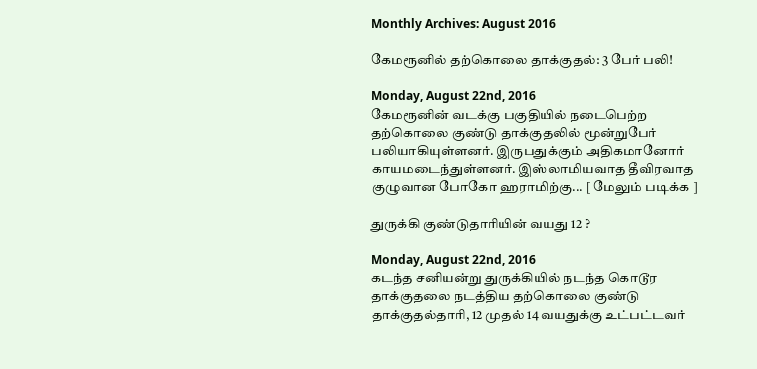Monthly Archives: August 2016

கேமரூனில் தற்கொலை தாக்குதல்: 3 பேர் பலி!

Monday, August 22nd, 2016
கேமரூனின் வடக்கு பகுதியில் நடைபெற்ற தற்கொலை குண்டு தாக்குதலில் மூன்றுபேர் பலியாகியுள்ளனர். இருபதுக்கும் அதிகமானோர் காயமடைந்துள்ளனர். இஸ்லாமியவாத தீவிரவாத குழுவான போகோ ஹராமிற்கு... [ மேலும் படிக்க ]

துருக்கி குண்டுதாரியின் வயது 12 ?

Monday, August 22nd, 2016
கடந்த சனியன்று துருக்கியில் நடந்த கொடூர தாக்குதலை நடத்திய தற்கொலை குண்டு தாக்குதல்தாரி, 12 முதல் 14 வயதுக்கு உட்பட்டவர்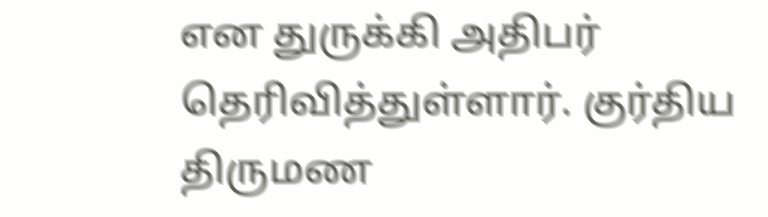என துருக்கி அதிபர் தெரிவித்துள்ளார். குர்திய திருமண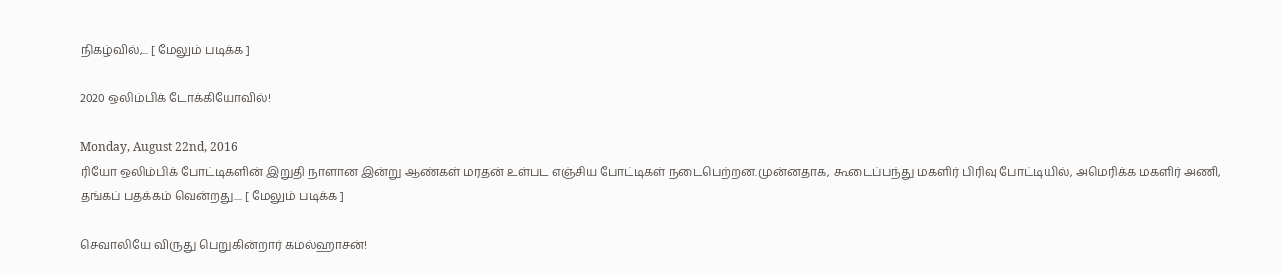நிகழ்வில்,... [ மேலும் படிக்க ]

2020 ஒலிம்பிக் டோக்கியோவில்!

Monday, August 22nd, 2016
ரியோ ஒலிம்பிக் போட்டிகளின் இறுதி நாளான இன்று ஆண்கள் மரதன் உள்பட எஞ்சிய போட்டிகள் நடைபெற்றன.முன்னதாக, கூடைப்பந்து மகளிர் பிரிவு போட்டியில், அமெரிக்க மகளிர் அணி, தங்கப் பதக்கம் வென்றது.... [ மேலும் படிக்க ]

செவாலியே விருது பெறுகின்றார் கமல்ஹாசன்!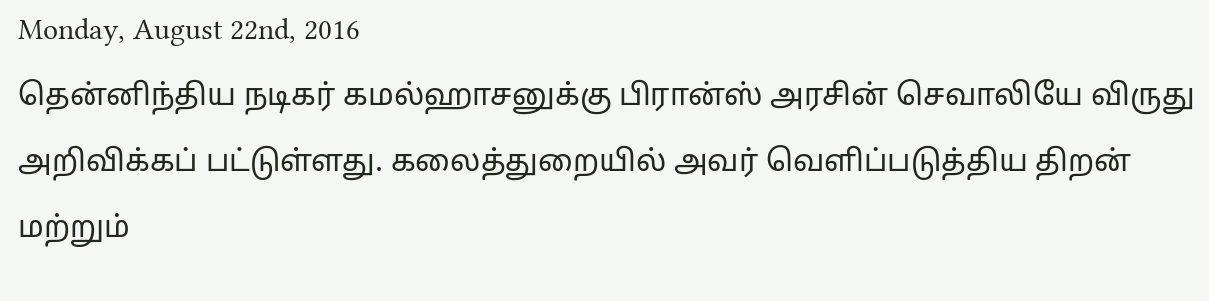Monday, August 22nd, 2016
தென்னிந்திய நடிகர் கமல்ஹாசனுக்கு பிரான்ஸ் அரசின் செவாலியே விருது அறிவிக்கப் பட்டுள்ளது. கலைத்துறையில் அவர் வெளிப்படுத்திய திறன் மற்றும்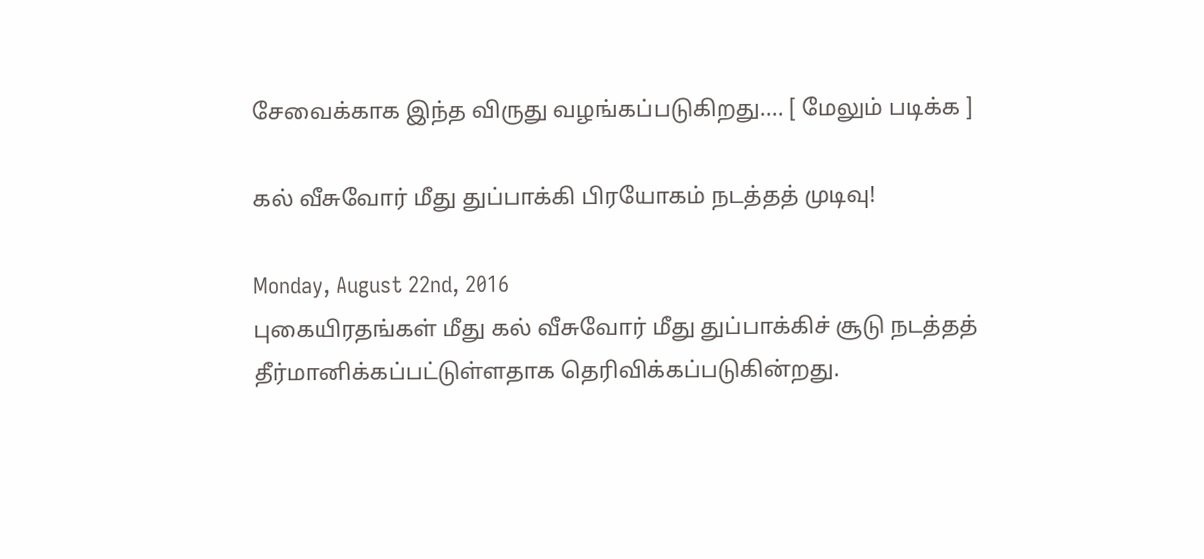சேவைக்காக இந்த விருது வழங்கப்படுகிறது.... [ மேலும் படிக்க ]

கல் வீசுவோர் மீது துப்பாக்கி பிரயோகம் நடத்தத் முடிவு!

Monday, August 22nd, 2016
புகையிரதங்கள் மீது கல் வீசுவோர் மீது துப்பாக்கிச் சூடு நடத்தத் தீர்மானிக்கப்பட்டுள்ளதாக தெரிவிக்கப்படுகின்றது.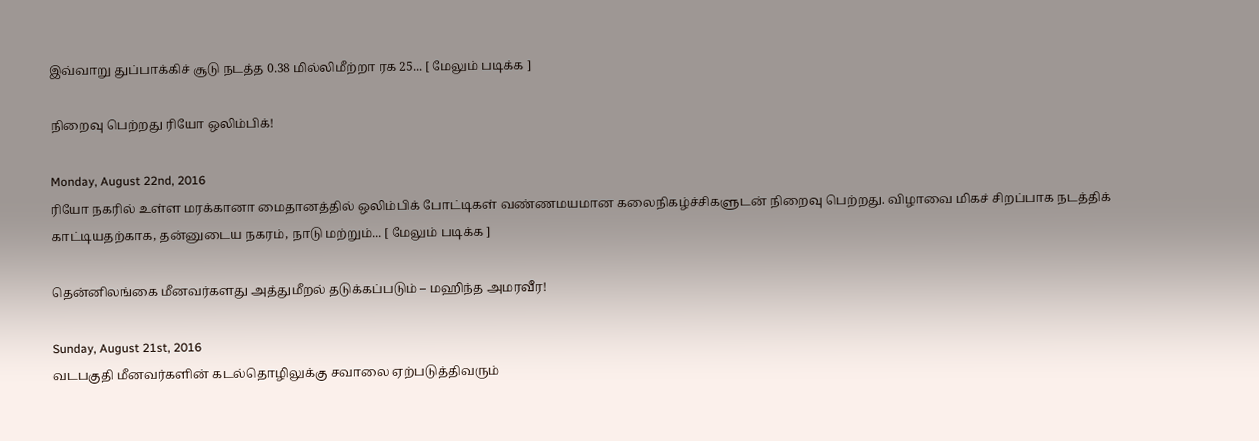இவ்வாறு துப்பாக்கிச் சூடு நடத்த 0.38 மில்லிமீற்றா ரக 25... [ மேலும் படிக்க ]

நிறைவு பெற்றது ரியோ ஒலிம்பிக்!

Monday, August 22nd, 2016
ரியோ நகரில் உள்ள மரக்கானா மைதானத்தில் ஒலிம்பிக் போட்டிகள் வண்ணமயமான கலைநிகழ்ச்சிகளுடன் நிறைவு பெற்றது. விழாவை மிகச் சிறப்பாக நடத்திக் காட்டியதற்காக, தன்னுடைய நகரம், நாடு மற்றும்... [ மேலும் படிக்க ]

தென்னிலங்கை மீனவர்களது அத்துமீறல் தடுக்கப்படும் – மஹிந்த அமரவீர!

Sunday, August 21st, 2016
வடபகுதி மீனவர்களின் கடல்தொழிலுக்கு சவாலை ஏற்படுத்திவரும்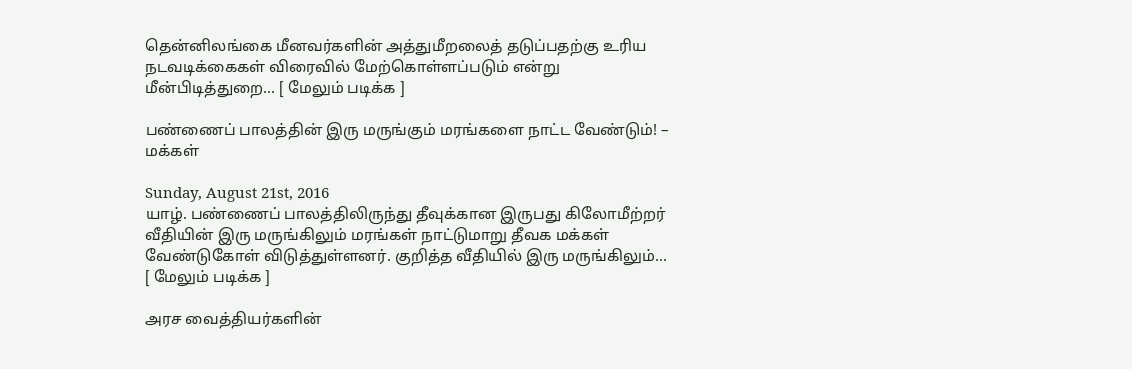தென்னிலங்கை மீனவர்களின் அத்துமீறலைத் தடுப்பதற்கு உரிய நடவடிக்கைகள் விரைவில் மேற்கொள்ளப்படும் என்று மீன்பிடித்துறை... [ மேலும் படிக்க ]

பண்ணைப் பாலத்தின் இரு மருங்கும் மரங்களை நாட்ட வேண்டும்! – மக்கள்

Sunday, August 21st, 2016
யாழ். பண்ணைப் பாலத்திலிருந்து தீவுக்கான இருபது கிலோமீற்றர் வீதியின் இரு மருங்கிலும் மரங்கள் நாட்டுமாறு தீவக மக்கள் வேண்டுகோள் விடுத்துள்ளனர். குறித்த வீதியில் இரு மருங்கிலும்... [ மேலும் படிக்க ]

அரச வைத்தியர்களின்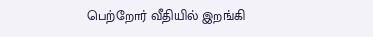பெற்றோர் வீதியில் இறங்கி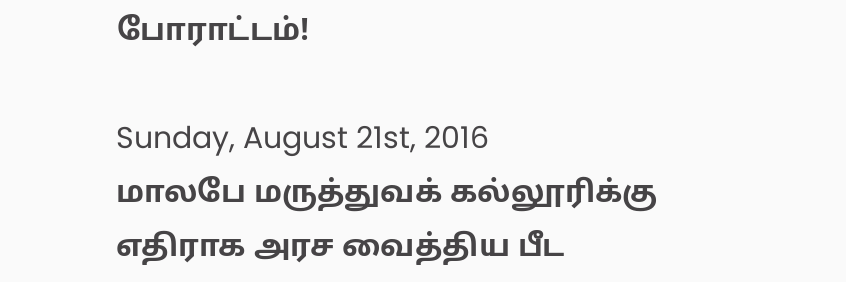போராட்டம்!

Sunday, August 21st, 2016
மாலபே மருத்துவக் கல்லூரிக்கு எதிராக அரச வைத்திய பீட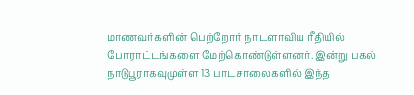மாணவர்களின் பெற்றோர் நாடளாவிய ரீதியில் போராட்டங்களை மேற்கொண்டுள்ளனர். இன்று பகல் நாடுபூராகவுமுள்ள 13 பாடசாலைகளில் இந்த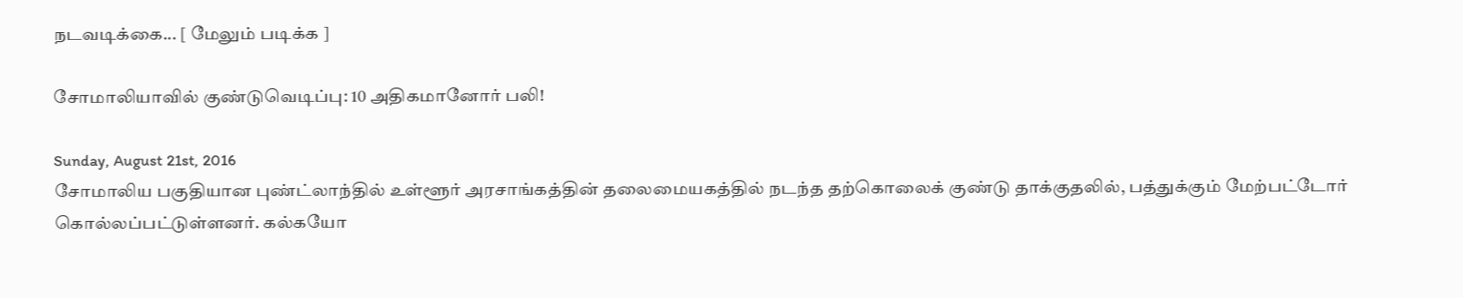நடவடிக்கை... [ மேலும் படிக்க ]

சோமாலியாவில் குண்டுவெடிப்பு: 10 அதிகமானோர் பலி!

Sunday, August 21st, 2016
சோமாலிய பகுதியான புண்ட்லாந்தில் உள்ளூர் அரசாங்கத்தின் தலைமையகத்தில் நடந்த தற்கொலைக் குண்டு தாக்குதலில், பத்துக்கும் மேற்பட்டோர் கொல்லப்பட்டுள்ளனர். கல்கயோ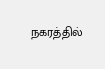நகரத்தில்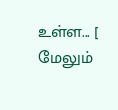உள்ள... [ மேலும்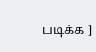படிக்க ]